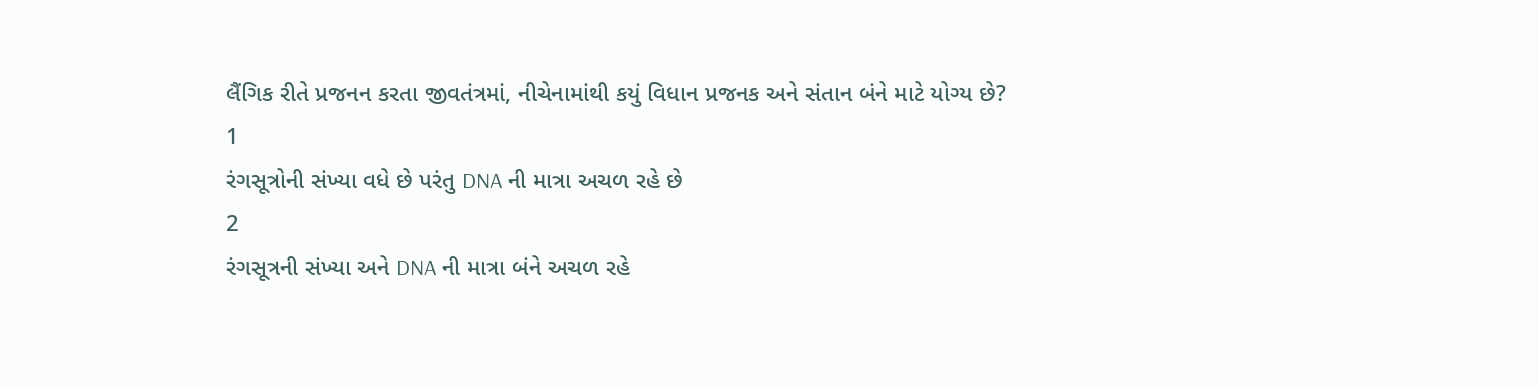લૈંગિક રીતે પ્રજનન કરતા જીવતંત્રમાં, નીચેનામાંથી કયું વિધાન પ્રજનક અને સંતાન બંને માટે યોગ્ય છે?
1
રંગસૂત્રોની સંખ્યા વધે છે પરંતુ DNA ની માત્રા અચળ રહે છે
2
રંગસૂત્રની સંખ્યા અને DNA ની માત્રા બંને અચળ રહે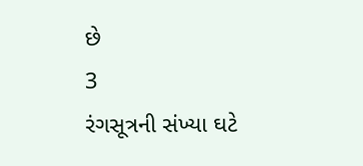છે
3
રંગસૂત્રની સંખ્યા ઘટે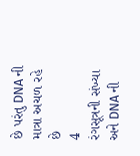છે પરંતુ DNA ની માત્રા અચળ રહે છે
4
રંગસૂત્રની સંખ્યા અને DNA ની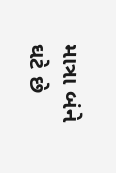માત્રા બંને ઘટે છે